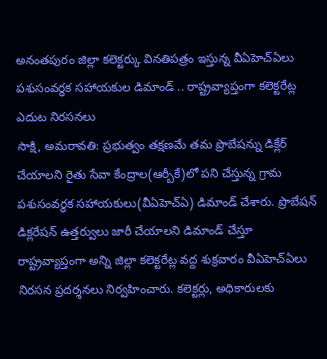అనంతపురం జిల్లా కలెక్టర్కు వినతిపత్రం ఇస్తున్న వీఏహెచ్ఏలు
పశుసంవర్ధక సహాయకుల డిమాండ్ .. రాష్ట్రవ్యాప్తంగా కలెక్టరేట్ల ఎదుట నిరసనలు
సాక్షి, అమరావతి: ప్రభుత్వం తక్షణమే తమ ప్రొబేషన్ను డిక్లేర్ చేయాలని రైతు సేవా కేంద్రాల(ఆర్బీకే)లో పని చేస్తున్న గ్రామ పశుసంవర్ధక సహాయకులు(వీఏహెచ్ఏ) డిమాండ్ చేశారు. ప్రొబేషన్ డిక్లరేషన్ ఉత్తర్వులు జారీ చేయాలని డిమాండ్ చేస్తూ రాష్ట్రవ్యాప్తంగా అన్ని జిల్లా కలెక్టరేట్ల వద్ద శుక్రవారం వీఏహెచ్ఏలు నిరసన ప్రదర్శనలు నిర్వహించారు. కలెక్టర్లు, అధికారులకు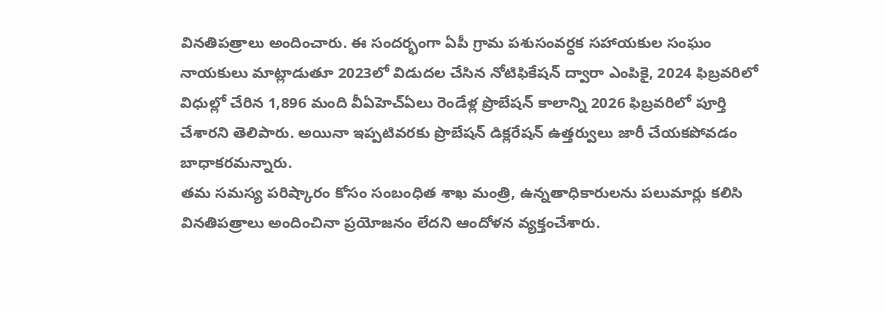వినతిపత్రాలు అందించారు. ఈ సందర్భంగా ఏపీ గ్రామ పశుసంవర్ధక సహాయకుల సంఘం నాయకులు మాట్లాడుతూ 2023లో విడుదల చేసిన నోటిఫికేషన్ ద్వారా ఎంపికై, 2024 ఫిబ్రవరిలో విధుల్లో చేరిన 1,896 మంది వీఏహెచ్ఏలు రెండేళ్ల ప్రొబేషన్ కాలాన్ని 2026 ఫిబ్రవరిలో పూర్తి చేశారని తెలిపారు. అయినా ఇప్పటివరకు ప్రొబేషన్ డిక్లరేషన్ ఉత్తర్వులు జారీ చేయకపోవడం బాధాకరమన్నారు.
తమ సమస్య పరిష్కారం కోసం సంబంధిత శాఖ మంత్రి, ఉన్నతాధికారులను పలుమార్లు కలిసి వినతిపత్రాలు అందించినా ప్రయోజనం లేదని ఆందోళన వ్యక్తంచేశారు.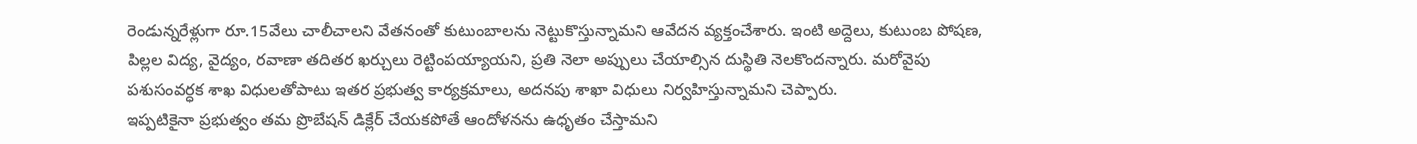రెండున్నరేళ్లుగా రూ.15వేలు చాలీచాలని వేతనంతో కుటుంబాలను నెట్టుకొస్తున్నామని ఆవేదన వ్యక్తంచేశారు. ఇంటి అద్దెలు, కుటుంబ పోషణ, పిల్లల విద్య, వైద్యం, రవాణా తదితర ఖర్చులు రెట్టింపయ్యాయని, ప్రతి నెలా అప్పులు చేయాల్సిన దుస్థితి నెలకొందన్నారు. మరోవైపు పశుసంవర్ధక శాఖ విధులతోపాటు ఇతర ప్రభుత్వ కార్యక్రమాలు, అదనపు శాఖా విధులు నిర్వహిస్తున్నామని చెప్పారు.
ఇప్పటికైనా ప్రభుత్వం తమ ప్రొబేషన్ డిక్లేర్ చేయకపోతే ఆందోళనను ఉధృతం చేస్తామని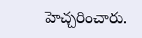హెచ్చరించారు.